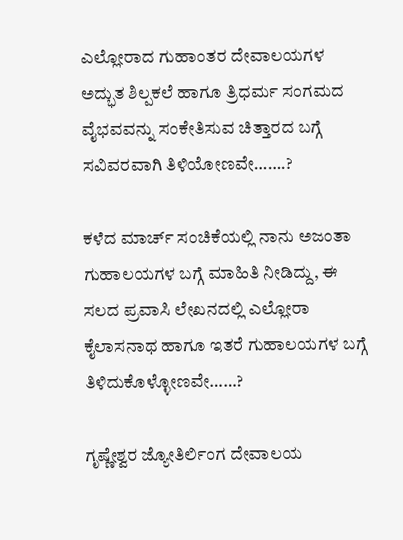ಎಲ್ಲೋರಾದ ಗುಹಾಂತರ ದೇವಾಲಯಗಳ ಅದ್ಭುತ ಶಿಲ್ಪಕಲೆ ಹಾಗೂ ತ್ರಿಧರ್ಮ ಸಂಗಮದ  ವೈಭವವನ್ನು ಸಂಕೇತಿಸುವ ಚಿತ್ತಾರದ ಬಗ್ಗೆ ಸವಿವರವಾಗಿ ತಿಳಿಯೋಣವೇ…….?

ಕಳೆದ ಮಾರ್ಚ್‌ ಸಂಚಿಕೆಯಲ್ಲಿ ನಾನು ಅಜಂತಾ ಗುಹಾಲಯಗಳ ಬಗ್ಗೆ ಮಾಹಿತಿ ನೀಡಿದ್ದು, ಈ ಸಲದ ಪ್ರವಾಸಿ ಲೇಖನದಲ್ಲಿ ಎಲ್ಲೋರಾ ಕೈಲಾಸನಾಥ ಹಾಗೂ ಇತರೆ ಗುಹಾಲಯಗಳ ಬಗ್ಗೆ ತಿಳಿದುಕೊಳ್ಳೋಣವೇ……?

ಗೃಷ್ಣೇಶ್ವರ ಜ್ಯೋತಿರ್ಲಿಂಗ ದೇವಾಲಯ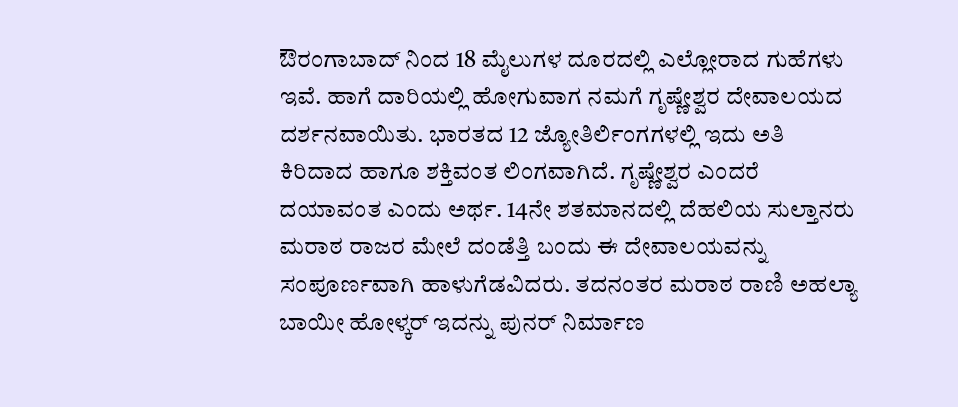ಔರಂಗಾಬಾದ್‌ ನಿಂದ 18 ಮೈಲುಗಳ ದೂರದಲ್ಲಿ ಎಲ್ಲೋರಾದ ಗುಹೆಗಳು ಇವೆ. ಹಾಗೆ ದಾರಿಯಲ್ಲಿ ಹೋಗುವಾಗ ನಮಗೆ ಗೃಷ್ಣೇಶ್ವರ ದೇವಾಲಯದ ದರ್ಶನವಾಯಿತು. ಭಾರತದ 12 ಜ್ಯೋತಿರ್ಲಿಂಗಗಳಲ್ಲಿ ಇದು ಅತಿ ಕಿರಿದಾದ ಹಾಗೂ ಶಕ್ತಿವಂತ ಲಿಂಗವಾಗಿದೆ. ಗೃಷ್ಣೇಶ್ವರ ಎಂದರೆ ದಯಾವಂತ ಎಂದು ಅರ್ಥ. 14ನೇ ಶತಮಾನದಲ್ಲಿ ದೆಹಲಿಯ ಸುಲ್ತಾನರು ಮರಾಠ ರಾಜರ ಮೇಲೆ ದಂಡೆತ್ತಿ ಬಂದು ಈ ದೇವಾಲಯವನ್ನು ಸಂಪೂರ್ಣವಾಗಿ ಹಾಳುಗೆಡವಿದರು. ತದನಂತರ ಮರಾಠ ರಾಣಿ ಅಹಲ್ಯಾ ಬಾಯೀ ಹೋಳ್ಕರ್‌ ಇದನ್ನು ಪುನರ್‌ ನಿರ್ಮಾಣ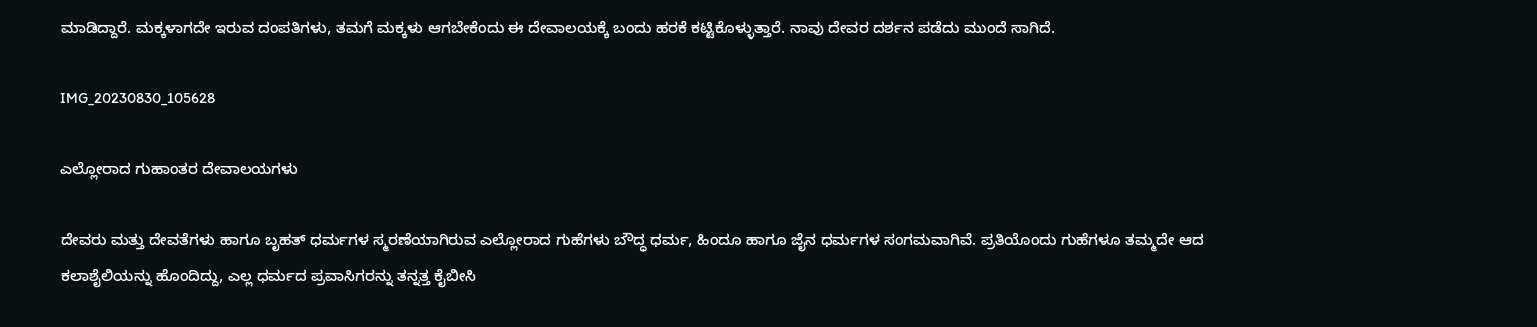ಮಾಡಿದ್ದಾರೆ. ಮಕ್ಕಳಾಗದೇ ಇರುವ ದಂಪತಿಗಳು, ತಮಗೆ ಮಕ್ಕಳು ಆಗಬೇಕೆಂದು ಈ ದೇವಾಲಯಕ್ಕೆ ಬಂದು ಹರಕೆ ಕಟ್ಟಿಕೊಳ್ಳುತ್ತಾರೆ. ನಾವು ದೇವರ ದರ್ಶನ ಪಡೆದು ಮುಂದೆ ಸಾಗಿದೆ.

IMG_20230830_105628

ಎಲ್ಲೋರಾದ ಗುಹಾಂತರ ದೇವಾಲಯಗಳು

ದೇವರು ಮತ್ತು ದೇವತೆಗಳು ಹಾಗೂ ಬೃಹತ್‌ ಧರ್ಮಗಳ ಸ್ಮರಣೆಯಾಗಿರುವ ಎಲ್ಲೋರಾದ ಗುಹೆಗಳು ಬೌದ್ಧ ಧರ್ಮ, ಹಿಂದೂ ಹಾಗೂ ಜೈನ ಧರ್ಮಗಳ ಸಂಗಮವಾಗಿವೆ. ಪ್ರತಿಯೊಂದು ಗುಹೆಗಳೂ ತಮ್ಮದೇ ಆದ ಕಲಾಶೈಲಿಯನ್ನು ಹೊಂದಿದ್ದು, ಎಲ್ಲ ಧರ್ಮದ ಪ್ರವಾಸಿಗರನ್ನು ತನ್ನತ್ತ ಕೈಬೀಸಿ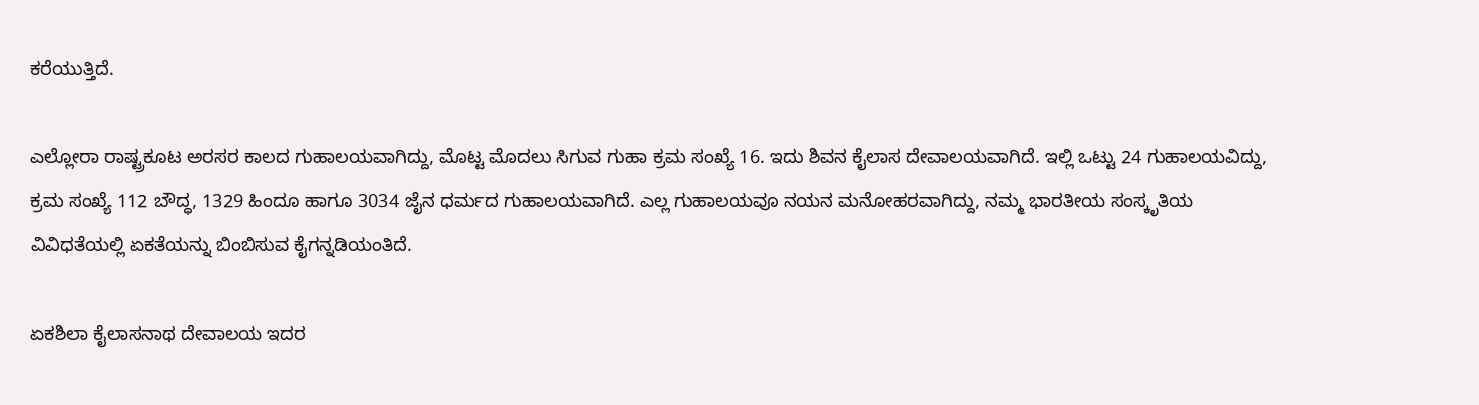ಕರೆಯುತ್ತಿದೆ.

ಎಲ್ಲೋರಾ ರಾಷ್ಟ್ರಕೂಟ ಅರಸರ ಕಾಲದ ಗುಹಾಲಯವಾಗಿದ್ದು, ಮೊಟ್ಟ ಮೊದಲು ಸಿಗುವ ಗುಹಾ ಕ್ರಮ ಸಂಖ್ಯೆ 16. ಇದು ಶಿವನ ಕೈಲಾಸ ದೇವಾಲಯವಾಗಿದೆ. ಇಲ್ಲಿ ಒಟ್ಟು 24 ಗುಹಾಲಯವಿದ್ದು, ಕ್ರಮ ಸಂಖ್ಯೆ 112 ಬೌದ್ಧ, 1329 ಹಿಂದೂ ಹಾಗೂ 3034 ಜೈನ ಧರ್ಮದ ಗುಹಾಲಯವಾಗಿದೆ. ಎಲ್ಲ ಗುಹಾಲಯವೂ ನಯನ ಮನೋಹರವಾಗಿದ್ದು, ನಮ್ಮ ಭಾರತೀಯ ಸಂಸ್ಕೃತಿಯ ವಿವಿಧತೆಯಲ್ಲಿ ಏಕತೆಯನ್ನು ಬಿಂಬಿಸುವ ಕೈಗನ್ನಡಿಯಂತಿದೆ.

ಏಕಶಿಲಾ ಕೈಲಾಸನಾಥ ದೇವಾಲಯ ಇದರ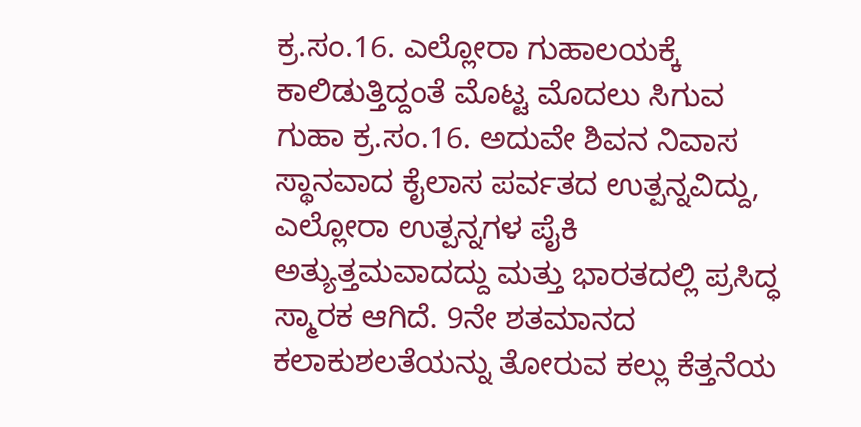ಕ್ರ.ಸಂ.16. ಎಲ್ಲೋರಾ ಗುಹಾಲಯಕ್ಕೆ ಕಾಲಿಡುತ್ತಿದ್ದಂತೆ ಮೊಟ್ಟ ಮೊದಲು ಸಿಗುವ ಗುಹಾ ಕ್ರ.ಸಂ.16. ಅದುವೇ ಶಿವನ ನಿವಾಸ ಸ್ಥಾನವಾದ ಕೈಲಾಸ ಪರ್ವತದ ಉತ್ಪನ್ನವಿದ್ದು, ಎಲ್ಲೋರಾ ಉತ್ಪನ್ನಗಳ ಪೈಕಿ ಅತ್ಯುತ್ತಮವಾದದ್ದು ಮತ್ತು ಭಾರತದಲ್ಲಿ ಪ್ರಸಿದ್ಧ ಸ್ಮಾರಕ ಆಗಿದೆ. 9ನೇ ಶತಮಾನದ ಕಲಾಕುಶಲತೆಯನ್ನು ತೋರುವ ಕಲ್ಲು ಕೆತ್ತನೆಯ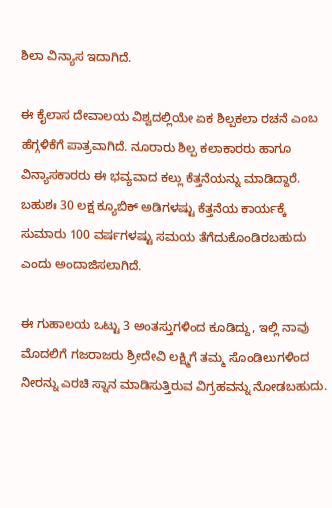ಶಿಲಾ ವಿನ್ಯಾಸ ಇದಾಗಿದೆ.

ಈ ಕೈಲಾಸ ದೇವಾಲಯ ವಿಶ್ವದಲ್ಲಿಯೇ ಏಕ ಶಿಲ್ಪಕಲಾ ರಚನೆ ಎಂಬ ಹೆಗ್ಗಳಿಕೆಗೆ ಪಾತ್ರವಾಗಿದೆ. ನೂರಾರು ಶಿಲ್ಪ ಕಲಾಕಾರರು ಹಾಗೂ ವಿನ್ಯಾಸಕಾರರು ಈ ಭವ್ಯವಾದ ಕಲ್ಲು ಕೆತ್ತನೆಯನ್ನು ಮಾಡಿದ್ದಾರೆ. ಬಹುಶಃ 30 ಲಕ್ಷ ಕ್ಯೂಬಿಕ್‌ ಅಡಿಗಳಷ್ಟು ಕೆತ್ತನೆಯ ಕಾರ್ಯಕ್ಕೆ ಸುಮಾರು 100 ವರ್ಷಗಳಷ್ಟು ಸಮಯ ತೆಗೆದುಕೊಂಡಿರಬಹುದು ಎಂದು ಅಂದಾಜಿಸಲಾಗಿದೆ.

ಈ ಗುಹಾಲಯ ಒಟ್ಟು 3 ಅಂತಸ್ತುಗಳಿಂದ ಕೂಡಿದ್ದು, ಇಲ್ಲಿ ನಾವು ಮೊದಲಿಗೆ ಗಜರಾಜರು ಶ್ರೀದೇವಿ ಲಕ್ಷ್ಮಿಗೆ ತಮ್ಮ ಸೊಂಡಿಲುಗಳಿಂದ ನೀರನ್ನು ಎರಚಿ ಸ್ನಾನ ಮಾಡಿಸುತ್ತಿರುವ ವಿಗ್ರಹವನ್ನು ನೋಡಬಹುದು.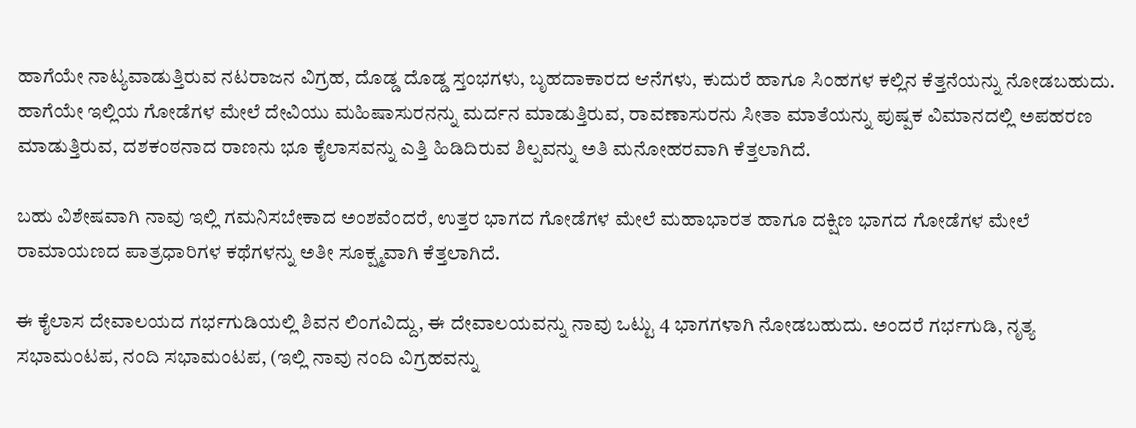ಹಾಗೆಯೇ ನಾಟ್ಯವಾಡುತ್ತಿರುವ ನಟರಾಜನ ವಿಗ್ರಹ, ದೊಡ್ಡ ದೊಡ್ಡ ಸ್ತಂಭಗಳು, ಬೃಹದಾಕಾರದ ಆನೆಗಳು, ಕುದುರೆ ಹಾಗೂ ಸಿಂಹಗಳ ಕಲ್ಲಿನ ಕೆತ್ತನೆಯನ್ನು ನೋಡಬಹುದು. ಹಾಗೆಯೇ ಇಲ್ಲಿಯ ಗೋಡೆಗಳ ಮೇಲೆ ದೇವಿಯು ಮಹಿಷಾಸುರನನ್ನು ಮರ್ದನ ಮಾಡುತ್ತಿರುವ, ರಾವಣಾಸುರನು ಸೀತಾ ಮಾತೆಯನ್ನು ಪುಷ್ಪಕ ವಿಮಾನದಲ್ಲಿ ಅಪಹರಣ ಮಾಡುತ್ತಿರುವ, ದಶಕಂಠನಾದ ರಾಣನು ಭೂ ಕೈಲಾಸವನ್ನು ಎತ್ತಿ ಹಿಡಿದಿರುವ ಶಿಲ್ಪವನ್ನು ಅತಿ ಮನೋಹರವಾಗಿ ಕೆತ್ತಲಾಗಿದೆ.

ಬಹು ವಿಶೇಷವಾಗಿ ನಾವು ಇಲ್ಲಿ ಗಮನಿಸಬೇಕಾದ ಅಂಶವೆಂದರೆ, ಉತ್ತರ ಭಾಗದ ಗೋಡೆಗಳ ಮೇಲೆ ಮಹಾಭಾರತ ಹಾಗೂ ದಕ್ಷಿಣ ಭಾಗದ ಗೋಡೆಗಳ ಮೇಲೆ ರಾಮಾಯಣದ ಪಾತ್ರಧಾರಿಗಳ ಕಥೆಗಳನ್ನು ಅತೀ ಸೂಕ್ಷ್ಮವಾಗಿ ಕೆತ್ತಲಾಗಿದೆ.

ಈ ಕೈಲಾಸ ದೇವಾಲಯದ ಗರ್ಭಗುಡಿಯಲ್ಲಿ ಶಿವನ ಲಿಂಗವಿದ್ದು, ಈ ದೇವಾಲಯವನ್ನು ನಾವು ಒಟ್ಟು 4 ಭಾಗಗಳಾಗಿ ನೋಡಬಹುದು. ಅಂದರೆ ಗರ್ಭಗುಡಿ, ನೃತ್ಯ ಸಭಾಮಂಟಪ, ನಂದಿ ಸಭಾಮಂಟಪ, (ಇಲ್ಲಿ ನಾವು ನಂದಿ ವಿಗ್ರಹವನ್ನು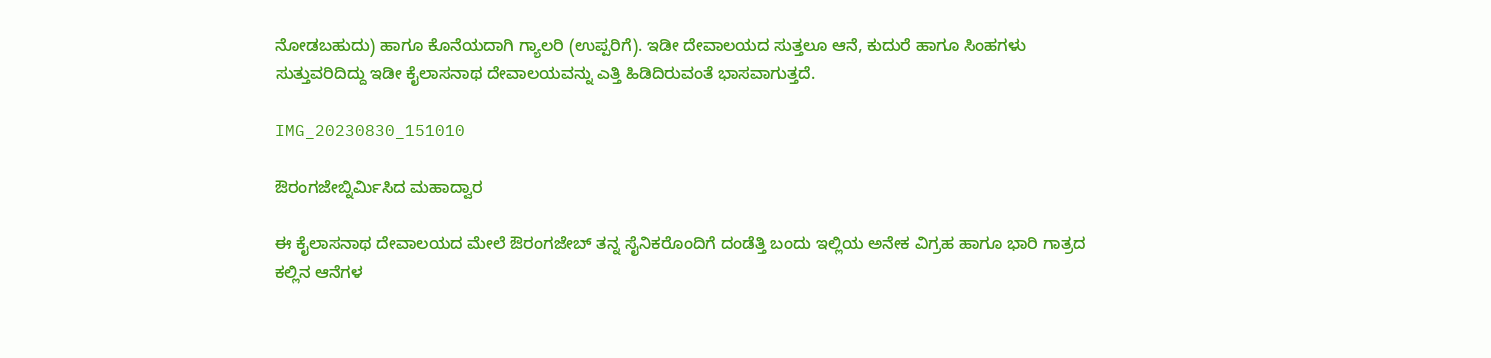ನೋಡಬಹುದು) ಹಾಗೂ ಕೊನೆಯದಾಗಿ ಗ್ಯಾಲರಿ (ಉಪ್ಪರಿಗೆ). ಇಡೀ ದೇವಾಲಯದ ಸುತ್ತಲೂ ಆನೆ, ಕುದುರೆ ಹಾಗೂ ಸಿಂಹಗಳು ಸುತ್ತುವರಿದಿದ್ದು ಇಡೀ ಕೈಲಾಸನಾಥ ದೇವಾಲಯವನ್ನು ಎತ್ತಿ ಹಿಡಿದಿರುವಂತೆ ಭಾಸವಾಗುತ್ತದೆ.

IMG_20230830_151010

ಔರಂಗಜೇಬ್ನಿರ್ಮಿಸಿದ ಮಹಾದ್ವಾರ

ಈ ಕೈಲಾಸನಾಥ ದೇವಾಲಯದ ಮೇಲೆ ಔರಂಗಜೇಬ್‌ ತನ್ನ ಸೈನಿಕರೊಂದಿಗೆ ದಂಡೆತ್ತಿ ಬಂದು ಇಲ್ಲಿಯ ಅನೇಕ ವಿಗ್ರಹ ಹಾಗೂ ಭಾರಿ ಗಾತ್ರದ ಕಲ್ಲಿನ ಆನೆಗಳ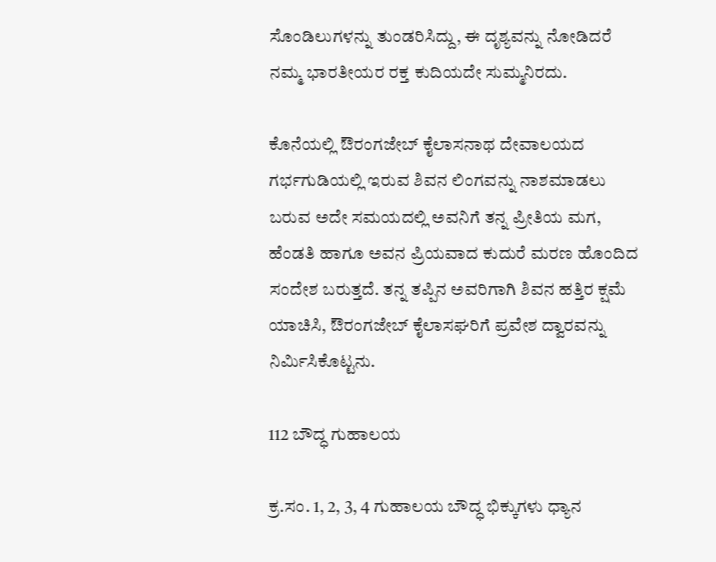ಸೊಂಡಿಲುಗಳನ್ನು ತುಂಡರಿಸಿದ್ದು, ಈ ದೃಶ್ಯವನ್ನು ನೋಡಿದರೆ ನಮ್ಮ ಭಾರತೀಯರ ರಕ್ತ ಕುದಿಯದೇ ಸುಮ್ಮನಿರದು.

ಕೊನೆಯಲ್ಲಿ ಔರಂಗಜೇಬ್‌ ಕೈಲಾಸನಾಥ ದೇವಾಲಯದ ಗರ್ಭಗುಡಿಯಲ್ಲಿ ಇರುವ ಶಿವನ ಲಿಂಗವನ್ನು ನಾಶಮಾಡಲು ಬರುವ ಅದೇ ಸಮಯದಲ್ಲಿ ಅವನಿಗೆ ತನ್ನ ಪ್ರೀತಿಯ ಮಗ, ಹೆಂಡತಿ ಹಾಗೂ ಅವನ ಪ್ರಿಯವಾದ ಕುದುರೆ ಮರಣ ಹೊಂದಿದ ಸಂದೇಶ ಬರುತ್ತದೆ. ತನ್ನ ತಪ್ಪಿನ ಅವರಿಗಾಗಿ ಶಿವನ ಹತ್ತಿರ ಕ್ಷಮೆ ಯಾಚಿಸಿ, ಔರಂಗಜೇಬ್‌ ಕೈಲಾಸಘರಿಗೆ ಪ್ರವೇಶ ದ್ವಾರವನ್ನು ನಿರ್ಮಿಸಿಕೊಟ್ಟನು.

112 ಬೌದ್ಧ ಗುಹಾಲಯ

ಕ್ರ.ಸಂ. 1, 2, 3, 4 ಗುಹಾಲಯ ಬೌದ್ಧ ಭಿಕ್ಕುಗಳು ಧ್ಯಾನ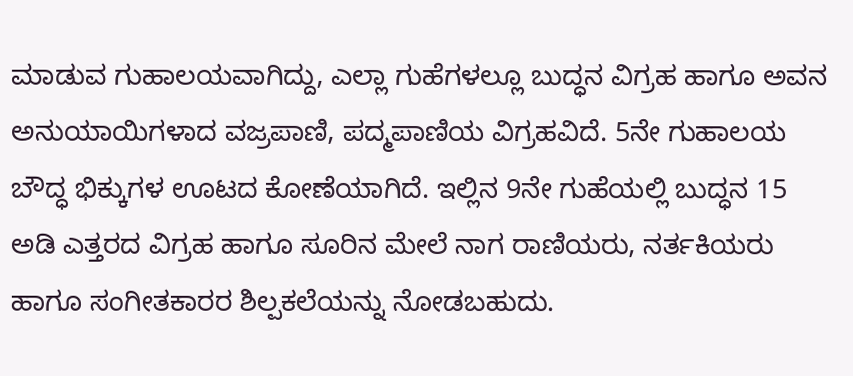ಮಾಡುವ ಗುಹಾಲಯವಾಗಿದ್ದು, ಎಲ್ಲಾ ಗುಹೆಗಳಲ್ಲೂ ಬುದ್ಧನ ವಿಗ್ರಹ ಹಾಗೂ ಅವನ ಅನುಯಾಯಿಗಳಾದ ವಜ್ರಪಾಣಿ, ಪದ್ಮಪಾಣಿಯ ವಿಗ್ರಹವಿದೆ. 5ನೇ ಗುಹಾಲಯ ಬೌದ್ಧ ಭಿಕ್ಕುಗಳ ಊಟದ ಕೋಣೆಯಾಗಿದೆ. ಇಲ್ಲಿನ 9ನೇ ಗುಹೆಯಲ್ಲಿ ಬುದ್ಧನ 15 ಅಡಿ ಎತ್ತರದ ವಿಗ್ರಹ ಹಾಗೂ ಸೂರಿನ ಮೇಲೆ ನಾಗ ರಾಣಿಯರು, ನರ್ತಕಿಯರು ಹಾಗೂ ಸಂಗೀತಕಾರರ ಶಿಲ್ಪಕಲೆಯನ್ನು ನೋಡಬಹುದು.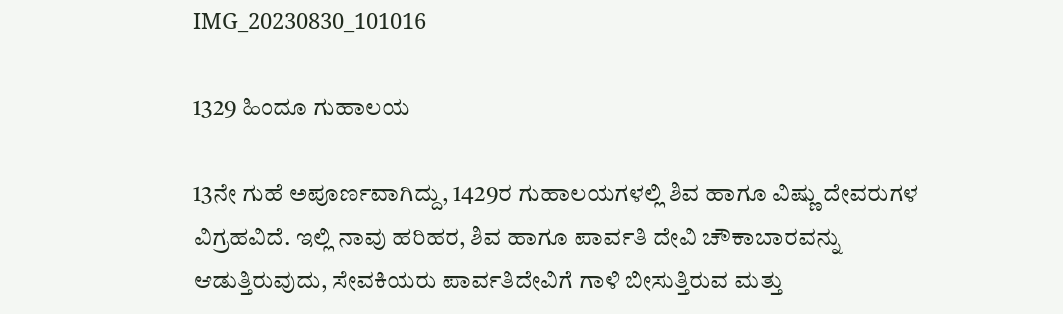IMG_20230830_101016

1329 ಹಿಂದೂ ಗುಹಾಲಯ

13ನೇ ಗುಹೆ ಅಪೂರ್ಣವಾಗಿದ್ದು, 1429ರ ಗುಹಾಲಯಗಳಲ್ಲಿ ಶಿವ ಹಾಗೂ ವಿಷ್ಣು ದೇವರುಗಳ ವಿಗ್ರಹವಿದೆ. ಇಲ್ಲಿ ನಾವು ಹರಿಹರ, ಶಿವ ಹಾಗೂ ಪಾರ್ವತಿ ದೇವಿ ಚೌಕಾಬಾರವನ್ನು ಆಡುತ್ತಿರುವುದು, ಸೇವಕಿಯರು ಪಾರ್ವತಿದೇವಿಗೆ ಗಾಳಿ ಬೀಸುತ್ತಿರುವ ಮತ್ತು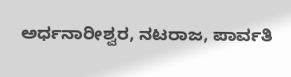ಅರ್ಧನಾರೀಶ್ವರ, ನಟರಾಜ, ಪಾರ್ವತಿ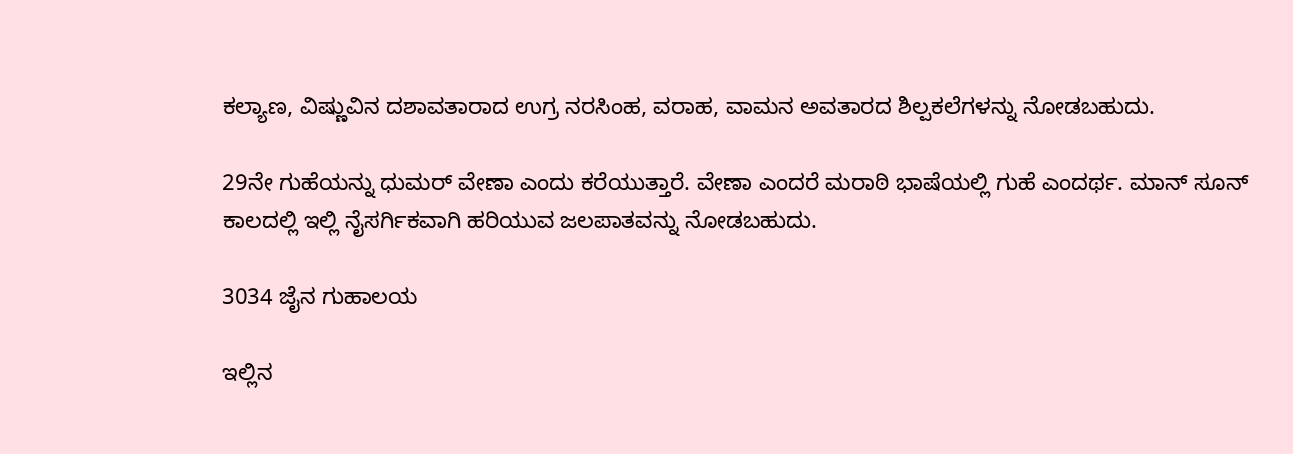ಕಲ್ಯಾಣ, ವಿಷ್ಣುವಿನ ದಶಾವತಾರಾದ ಉಗ್ರ ನರಸಿಂಹ, ವರಾಹ, ವಾಮನ ಅವತಾರದ ಶಿಲ್ಪಕಲೆಗಳನ್ನು ನೋಡಬಹುದು.

29ನೇ ಗುಹೆಯನ್ನು ಧುಮರ್‌ ವೇಣಾ ಎಂದು ಕರೆಯುತ್ತಾರೆ. ವೇಣಾ ಎಂದರೆ ಮರಾಠಿ ಭಾಷೆಯಲ್ಲಿ ಗುಹೆ ಎಂದರ್ಥ. ಮಾನ್ ಸೂನ್‌ ಕಾಲದಲ್ಲಿ ಇಲ್ಲಿ ನೈಸರ್ಗಿಕವಾಗಿ ಹರಿಯುವ ಜಲಪಾತವನ್ನು ನೋಡಬಹುದು.

3034 ಜೈನ ಗುಹಾಲಯ

ಇಲ್ಲಿನ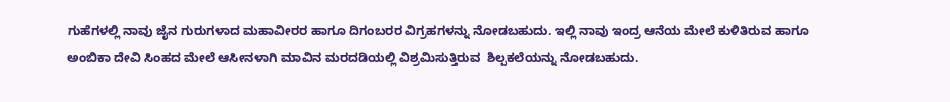ಗುಹೆಗಳಲ್ಲಿ ನಾವು ಜೈನ ಗುರುಗಳಾದ ಮಹಾವೀರರ ಹಾಗೂ ದಿಗಂಬರರ ವಿಗ್ರಹಗಳನ್ನು ನೋಡಬಹುದು. ಇಲ್ಲಿ ನಾವು ಇಂದ್ರ ಆನೆಯ ಮೇಲೆ ಕುಳಿತಿರುವ ಹಾಗೂ ಅಂಬಿಕಾ ದೇವಿ ಸಿಂಹದ ಮೇಲೆ ಆಸೀನಳಾಗಿ ಮಾವಿನ ಮರದಡಿಯಲ್ಲಿ ವಿಶ್ರಮಿಸುತ್ತಿರುವ  ಶಿಲ್ಪಕಲೆಯನ್ನು ನೋಡಬಹುದು.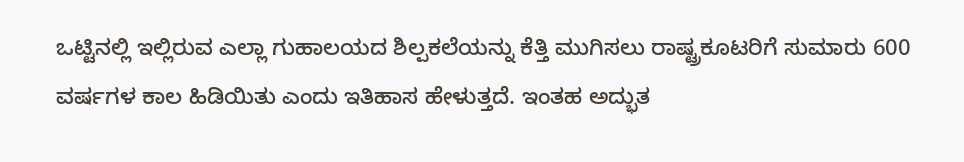ಒಟ್ಟಿನಲ್ಲಿ ಇಲ್ಲಿರುವ ಎಲ್ಲಾ ಗುಹಾಲಯದ ಶಿಲ್ಪಕಲೆಯನ್ನು ಕೆತ್ತಿ ಮುಗಿಸಲು ರಾಷ್ಟ್ರಕೂಟರಿಗೆ ಸುಮಾರು 600 ವರ್ಷಗಳ ಕಾಲ ಹಿಡಿಯಿತು ಎಂದು ಇತಿಹಾಸ ಹೇಳುತ್ತದೆ. ಇಂತಹ ಅದ್ಭುತ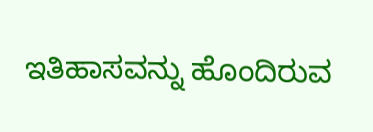ಇತಿಹಾಸವನ್ನು ಹೊಂದಿರುವ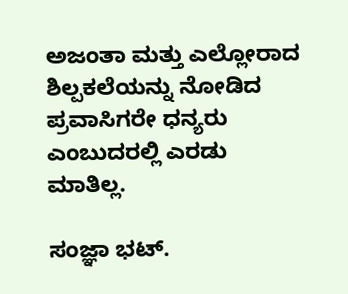ಅಜಂತಾ ಮತ್ತು ಎಲ್ಲೋರಾದ ಶಿಲ್ಪಕಲೆಯನ್ನು ನೋಡಿದ ಪ್ರವಾಸಿಗರೇ ಧನ್ಯರು ಎಂಬುದರಲ್ಲಿ ಎರಡು ಮಾತಿಲ್ಲ.

ಸಂಜ್ಞಾ ಭಟ್‌.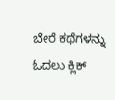ಬೇರೆ ಕಥೆಗಳನ್ನು ಓದಲು ಕ್ಲಿಕ್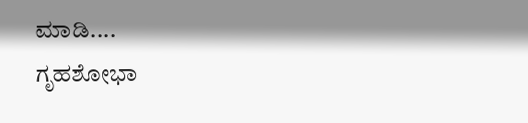ಮಾಡಿ....
ಗೃಹಶೋಭಾ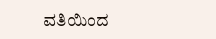ವತಿಯಿಂದ